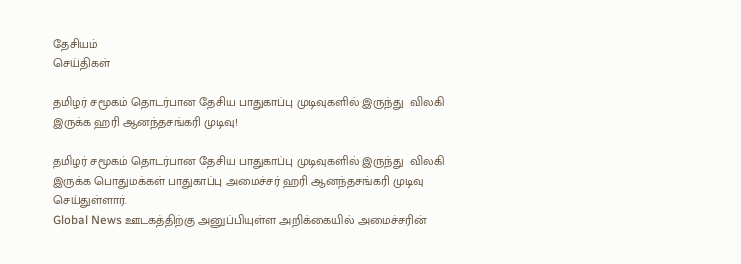தேசியம்
செய்திகள்

தமிழர் சமூகம் தொடர்பான தேசிய பாதுகாப்பு முடிவுகளில் இருந்து  விலகி இருக்க ஹரி ஆனந்தசங்கரி முடிவு!

தமிழர் சமூகம் தொடர்பான தேசிய பாதுகாப்பு முடிவுகளில் இருந்து  விலகி இருக்க பொதுமக்கள் பாதுகாப்பு அமைச்சர் ஹரி ஆனந்தசங்கரி முடிவு செய்துள்ளார்.
Global News ஊடகத்திற்கு அனுப்பியுள்ள அறிக்கையில் அமைச்சரின்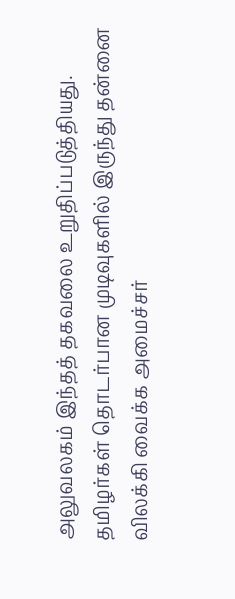அலுவலகம் இந்தத் தகவலை உறுதிப்படுத்தியது.
தமிழர்கள் தொடர்பான முடிவுகளில் இருந்து தன்னை விலக்கி வைக்க அமைச்சர்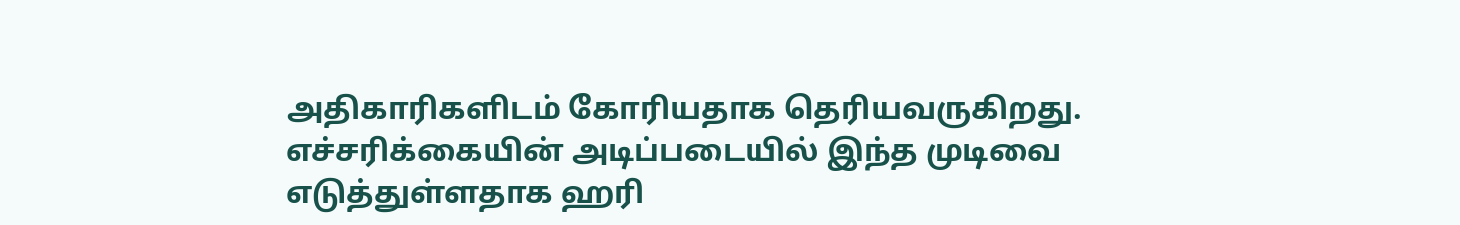அதிகாரிகளிடம் கோரியதாக தெரியவருகிறது.
எச்சரிக்கையின் அடிப்படையில் இந்த முடிவை எடுத்துள்ளதாக ஹரி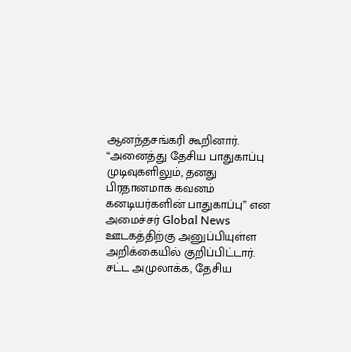ஆனந்தசங்கரி கூறினார்.
“அனைத்து தேசிய பாதுகாப்பு முடிவுகளிலும், தனது பிரதானமாக கவனம் கனடியர்களின் பாதுகாப்பு” என அமைச்சர் Global News ஊடகத்திற்கு அனுப்பியுள்ள அறிக்கையில் குறிப்பிட்டார்.
சட்ட அமுலாக்க, தேசிய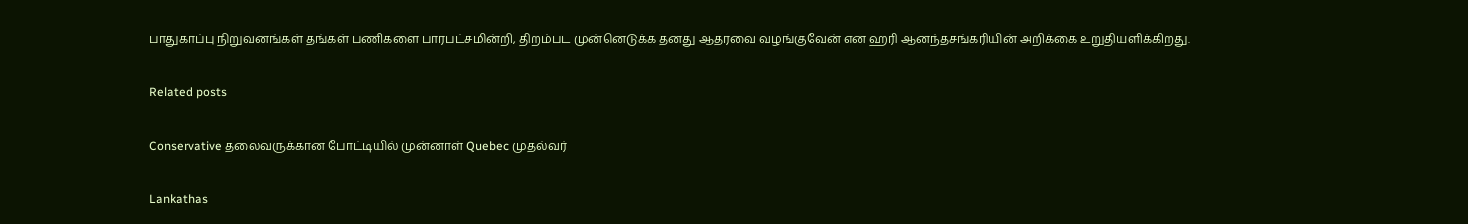பாதுகாப்பு நிறுவனங்கள் தங்கள் பணிகளை பாரபட்சமின்றி, திறம்பட முன்னெடுக்க தனது ஆதரவை வழங்குவேன் என ஹரி ஆனந்தசங்கரியின் அறிக்கை உறுதியளிக்கிறது.

Related posts

Conservative தலைவருக்கான போட்டியில் முன்னாள் Quebec முதல்வர்

Lankathas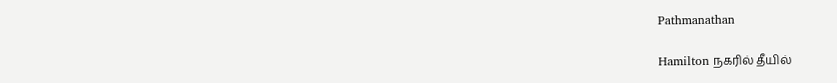Pathmanathan

Hamilton நகரில் தீயில்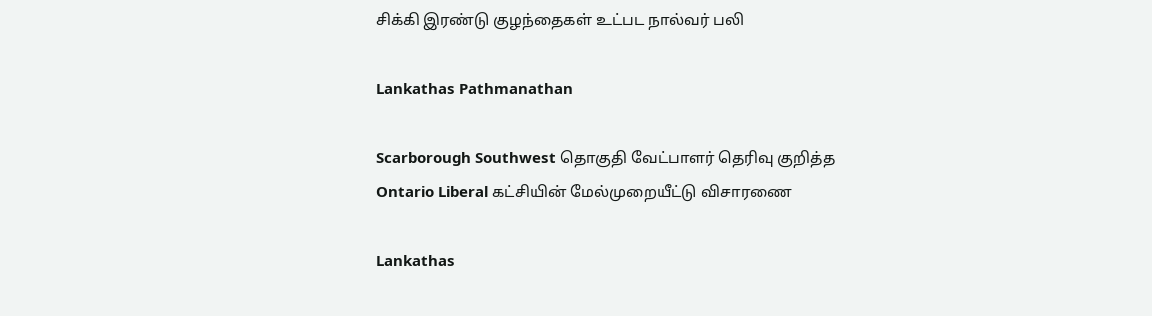சிக்கி இரண்டு குழந்தைகள் உட்பட நால்வர் பலி

Lankathas Pathmanathan

Scarborough Southwest தொகுதி வேட்பாளர் தெரிவு குறித்த Ontario Liberal கட்சியின் மேல்முறையீட்டு விசாரணை

Lankathas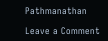Pathmanathan

Leave a Comment